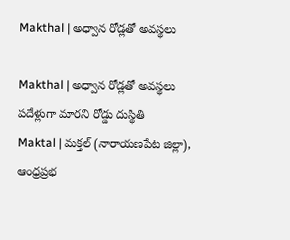Makthal | అధ్వాన రోడ్లతో అవస్థలు

Makthal | అధ్వాన రోడ్లతో అవస్థలు
పదేళ్లుగా మారని రోడ్డు దుస్థితి
Maktal | మక్తల్ (నారాయణపేట జిల్లా), ఆంధ్రప్రభ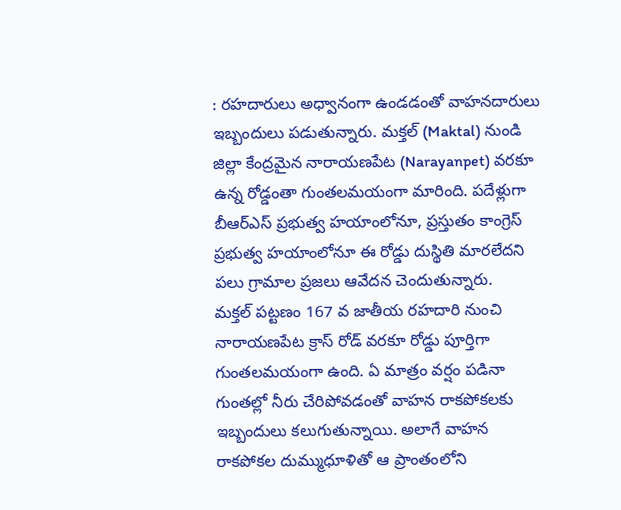: రహదారులు అధ్వానంగా ఉండడంతో వాహనదారులు ఇబ్బందులు పడుతున్నారు. మక్తల్ (Maktal) నుండి జిల్లా కేంద్రమైన నారాయణపేట (Narayanpet) వరకూ ఉన్న రోడ్డంతా గుంతలమయంగా మారింది. పదేళ్లుగా బీఆర్ఎస్ ప్రభుత్వ హయాంలోనూ, ప్రస్తుతం కాంగ్రెస్ ప్రభుత్వ హయాంలోనూ ఈ రోడ్డు దుస్థితి మారలేదని పలు గ్రామాల ప్రజలు ఆవేదన చెందుతున్నారు.
మక్తల్ పట్టణం 167 వ జాతీయ రహదారి నుంచి నారాయణపేట క్రాస్ రోడ్ వరకూ రోడ్డు పూర్తిగా గుంతలమయంగా ఉంది. ఏ మాత్రం వర్షం పడినా గుంతల్లో నీరు చేరిపోవడంతో వాహన రాకపోకలకు ఇబ్బందులు కలుగుతున్నాయి. అలాగే వాహన రాకపోకల దుమ్ముధూళితో ఆ ప్రాంతంలోని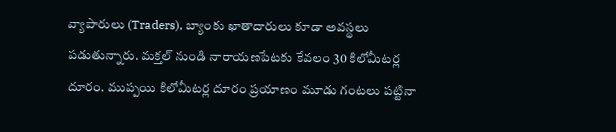వ్యాపారులు (Traders), బ్యాంకు ఖాతాదారులు కూడా అవస్థలు పడుతున్నారు. మక్తల్ నుండి నారాయణపేటకు కేవలం 30 కిలోమీటర్ల దూరం. ముప్పయి కిలోమీటర్ల దూరం ప్రయాణం మూడు గంటలు పట్టినా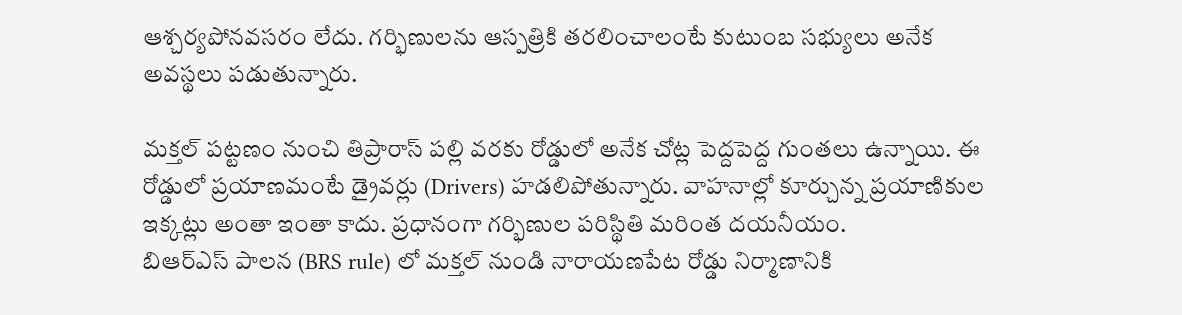ఆశ్చర్యపోనవసరం లేదు. గర్భిణులను ఆస్పత్రికి తరలించాలంటే కుటుంబ సభ్యులు అనేక అవస్థలు పడుతున్నారు.

మక్తల్ పట్టణం నుంచి తిప్రారాస్ పల్లి వరకు రోడ్డులో అనేక చోట్ల పెద్దపెద్ద గుంతలు ఉన్నాయి. ఈ రోడ్డులో ప్రయాణమంటే డ్రైవర్లు (Drivers) హడలిపోతున్నారు. వాహనాల్లో కూర్చున్న ప్రయాణికుల ఇక్కట్లు అంతా ఇంతా కాదు. ప్రధానంగా గర్భిణుల పరిస్థితి మరింత దయనీయం.
బిఆర్ఎస్ పాలన (BRS rule) లో మక్తల్ నుండి నారాయణపేట రోడ్డు నిర్మాణానికి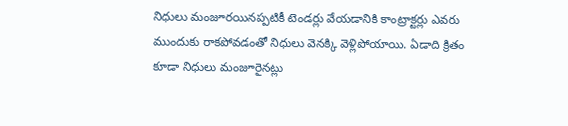నిధులు మంజూరయినప్పటికీ టెండర్లు వేయడానికి కాంట్రాక్టర్లు ఎవరు ముందుకు రాకపోవడంతో నిధులు వెనక్కి వెళ్లిపోయాయి. ఏడాది క్రితం కూడా నిధులు మంజూరైనట్లు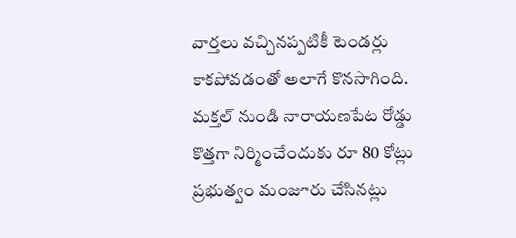వార్తలు వచ్చినప్పటికీ టెండర్లు కాకపోవడంతో అలాగే కొనసాగింది. మక్తల్ నుండి నారాయణపేట రోడ్డు కొత్తగా నిర్మించేందుకు రూ 80 కోట్లు ప్రభుత్వం మంజూరు చేసినట్లు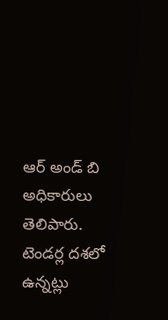ఆర్ అండ్ బి అధికారులు తెలిపారు. టెండర్ల దశలో ఉన్నట్లు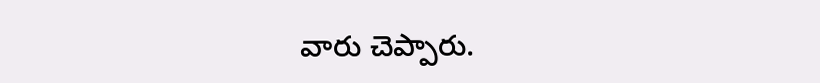వారు చెప్పారు.